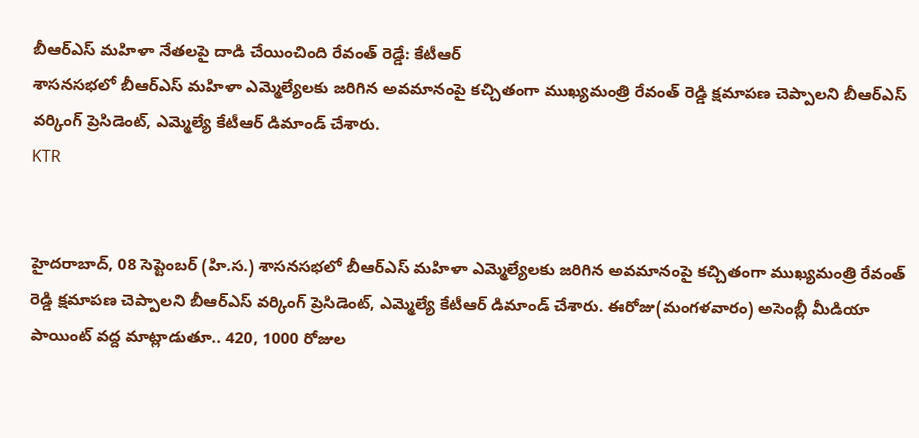బీఆర్ఎస్ మహిళా నేతలపై దాడి చేయించింది రేవంత్ రెడ్డే: కేటీఆర్
శాసనసభలో బీఆర్ఎస్ మహిళా ఎమ్మెల్యేలకు జరిగిన అవమానంపై కచ్చితంగా ముఖ్యమంత్రి రేవంత్ రెడ్డి క్షమాపణ చెప్పాలని బీఆర్ఎస్ వర్కింగ్ ప్రెసిడెంట్, ఎమ్మెల్యే కేటీఆర్ డిమాండ్ చేశారు.
KTR


హైదరాబాద్, 08 సెప్టెంబర్ (హి.స.) శాసనసభలో బీఆర్ఎస్ మహిళా ఎమ్మెల్యేలకు జరిగిన అవమానంపై కచ్చితంగా ముఖ్యమంత్రి రేవంత్ రెడ్డి క్షమాపణ చెప్పాలని బీఆర్ఎస్ వర్కింగ్ ప్రెసిడెంట్, ఎమ్మెల్యే కేటీఆర్ డిమాండ్ చేశారు. ఈరోజు(మంగళవారం) అసెంబ్లీ మీడియా పాయింట్ వద్ద మాట్లాడుతూ.. 420, 1000 రోజుల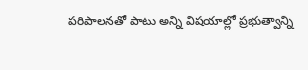పరిపాలనతో పాటు అన్ని విషయాల్లో ప్రభుత్వాన్ని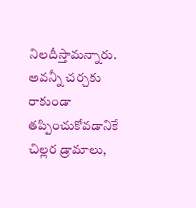నిలదీస్తామన్నారు. అవన్నీ చర్చకు రాకుండా తప్పించుకోవడానికే చిల్లర డ్రామాలు,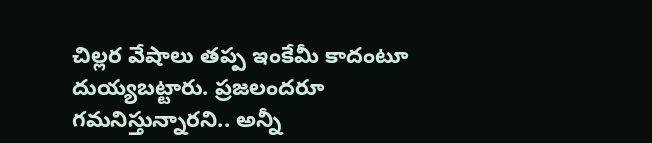చిల్లర వేషాలు తప్ప ఇంకేమీ కాదంటూ దుయ్యబట్టారు. ప్రజలందరూ గమనిస్తున్నారని.. అన్నీ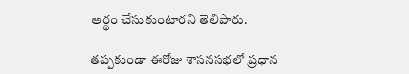అర్థం చేసుకుంటారని తెలిపారు.

తప్పకుండా ఈరోజు శాసనసభలో ప్రధాన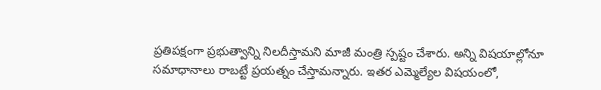ప్రతిపక్షంగా ప్రభుత్వాన్ని నిలదీస్తామని మాజీ మంత్రి స్పష్టం చేశారు. అన్ని విషయాల్లోనూ సమాధానాలు రాబట్టే ప్రయత్నం చేస్తామన్నారు. ఇతర ఎమ్మెల్యేల విషయంలో,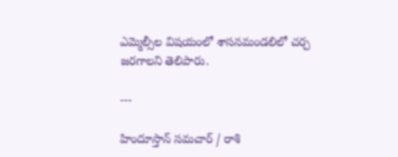ఎమ్మెల్సీల విషయంలో శాసనమండలిలో చర్చ జరగాలని తెలిపారు.

---

హిందూస్తాన్ సమచార్ / రాశి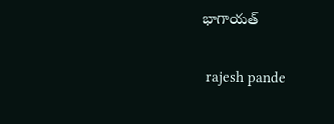భాగాయత్


 rajesh pande